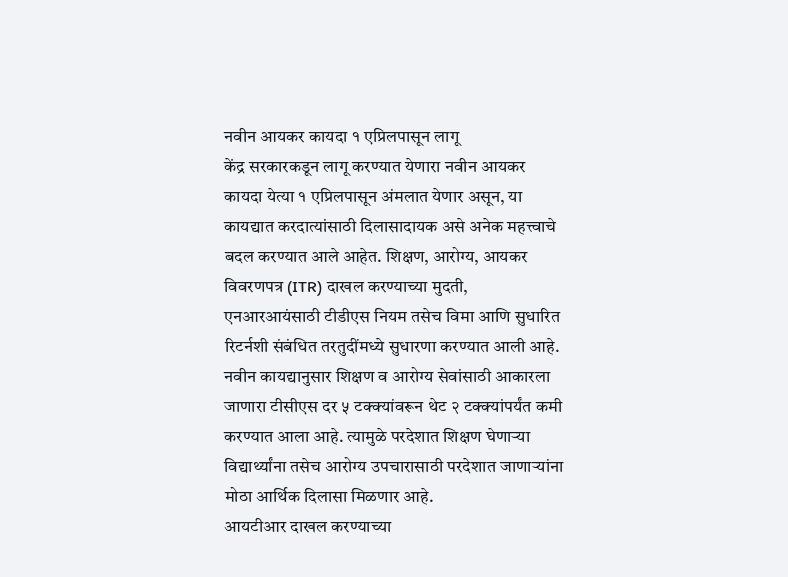नवीन आयकर कायदा १ एप्रिलपासून लागू
केंद्र सरकारकडून लागू करण्यात येणारा नवीन आयकर कायदा येत्या १ एप्रिलपासून अंमलात येणार असून, या कायद्यात करदात्यांसाठी दिलासादायक असे अनेक महत्त्वाचे बदल करण्यात आले आहेत. शिक्षण, आरोग्य, आयकर विवरणपत्र (ITR) दाखल करण्याच्या मुदती, एनआरआयंसाठी टीडीएस नियम तसेच विमा आणि सुधारित रिटर्नशी संबंधित तरतुदींमध्ये सुधारणा करण्यात आली आहे.
नवीन कायद्यानुसार शिक्षण व आरोग्य सेवांसाठी आकारला जाणारा टीसीएस दर ५ टक्क्यांवरून थेट २ टक्क्यांपर्यंत कमी करण्यात आला आहे. त्यामुळे परदेशात शिक्षण घेणाऱ्या विद्यार्थ्यांना तसेच आरोग्य उपचारासाठी परदेशात जाणाऱ्यांना मोठा आर्थिक दिलासा मिळणार आहे.
आयटीआर दाखल करण्याच्या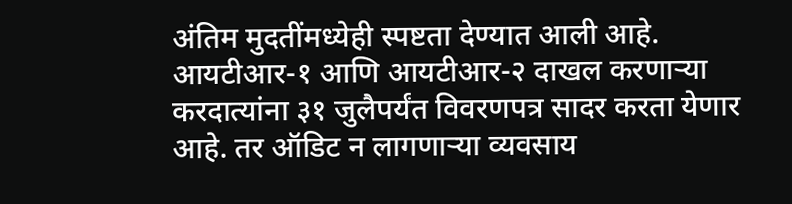अंतिम मुदतींमध्येही स्पष्टता देण्यात आली आहे. आयटीआर-१ आणि आयटीआर-२ दाखल करणाऱ्या करदात्यांना ३१ जुलैपर्यंत विवरणपत्र सादर करता येणार आहे. तर ऑडिट न लागणाऱ्या व्यवसाय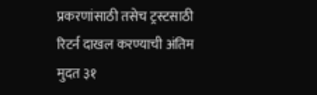प्रकरणांसाठी तसेच ट्रस्टसाठी रिटर्न दाखल करण्याची अंतिम मुदत ३१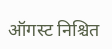ऑगस्ट निश्चित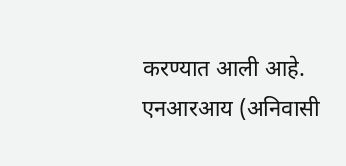करण्यात आली आहे. एनआरआय (अनिवासी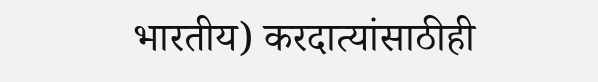भारतीय) करदात्यांसाठीही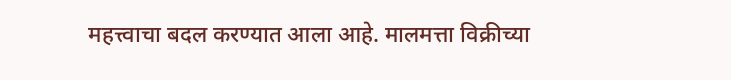महत्त्वाचा बदल करण्यात आला आहे. मालमत्ता विक्रीच्या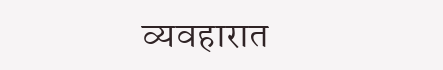व्यवहारात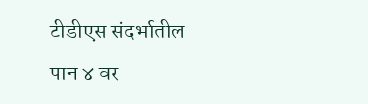टीडीएस संदर्भातील
पान ४ वर